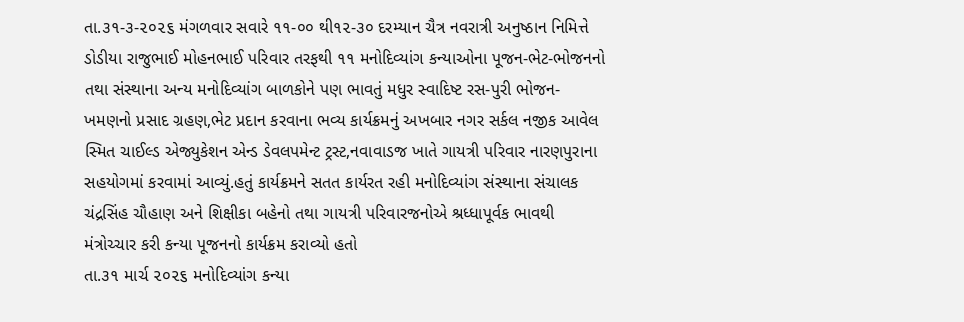તા.૩૧-૩-૨૦૨૬ મંગળવાર સવારે ૧૧-૦૦ થી૧૨-૩૦ દરમ્યાન ચૈત્ર નવરાત્રી અનુષ્ઠાન નિમિત્તે ડોડીયા રાજુભાઈ મોહનભાઈ પરિવાર તરફથી ૧૧ મનોદિવ્યાંગ કન્યાઓના પૂજન-ભેટ-ભોજનનો તથા સંસ્થાના અન્ય મનોદિવ્યાંગ બાળકોને પણ ભાવતું મધુર સ્વાદિષ્ટ રસ-પુરી ભોજન-ખમણનો પ્રસાદ ગ્રહણ,ભેટ પ્રદાન કરવાના ભવ્ય કાર્યક્રમનું અખબાર નગર સર્કલ નજીક આવેલ સ્મિત ચાઈલ્ડ એજ્યુકેશન એન્ડ ડેવલપમેન્ટ ટ્રસ્ટ,નવાવાડજ ખાતે ગાયત્રી પરિવાર નારણપુરાના સહયોગમાં કરવામાં આવ્યું.હતું કાર્યક્રમને સતત કાર્યરત રહી મનોદિવ્યાંગ સંસ્થાના સંચાલક ચંદ્રસિંહ ચૌહાણ અને શિક્ષીકા બહેનો તથા ગાયત્રી પરિવારજનોએ શ્રધ્ધાપૂર્વક ભાવથી મંત્રોચ્ચાર કરી કન્યા પૂજનનો કાર્યક્રમ કરાવ્યો હતો
તા.૩૧ માર્ચ ૨૦૨૬ મનોદિવ્યાંગ કન્યા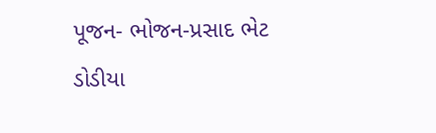પૂજન- ભોજન-પ્રસાદ ભેટ ડોડીયા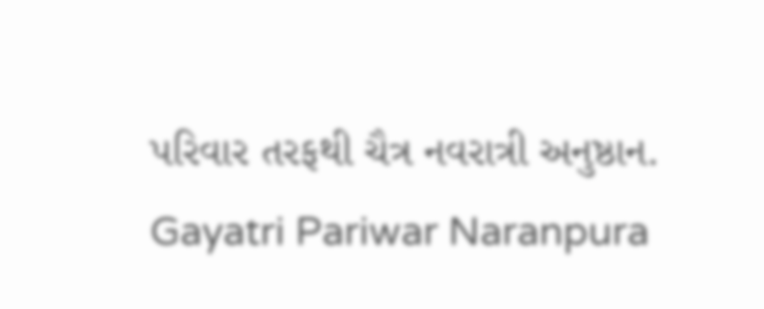પરિવાર તરફથી ચૈત્ર નવરાત્રી અનુષ્ઠાન. Gayatri Pariwar Naranpura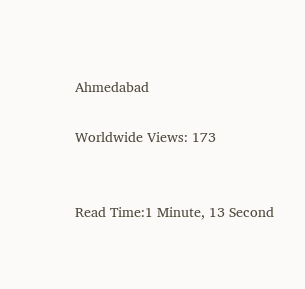Ahmedabad

Worldwide Views: 173


Read Time:1 Minute, 13 Second